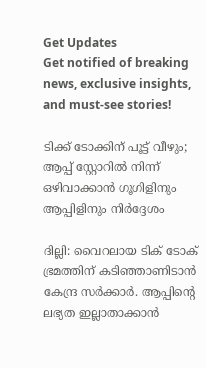Get Updates
Get notified of breaking news, exclusive insights, and must-see stories!

ടിക്ക് ടോക്കിന് പൂട്ട് വീഴും; ആപ്പ് സ്റ്റോറില്‍ നിന്ന് ഒഴിവാക്കാന്‍ ഗൂഗിളിനും ആപ്പിളിനും നിർദ്ദേശം

ദില്ലി: വൈറലായ ടിക് ടോക് ഭ്രമത്തിന് കടിഞ്ഞാണിടാന്‍ കേന്ദ്ര സര്‍ക്കാര്‍. ആപ്പിന്റെ ലഭ്യത ഇല്ലാതാക്കാന്‍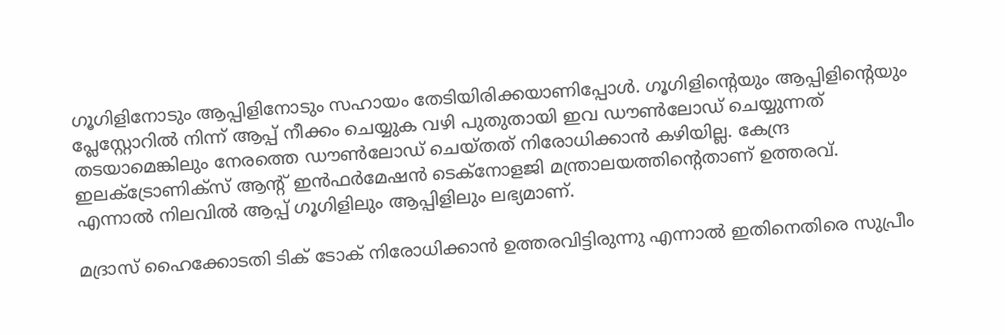ഗൂഗിളിനോടും ആപ്പിളിനോടും സഹായം തേടിയിരിക്കയാണിപ്പോള്‍. ഗൂഗിളിന്റെയും ആപ്പിളിന്റെയും പ്ലേസ്റ്റോറില്‍ നിന്ന് ആപ്പ് നീക്കം ചെയ്യുക വഴി പുതുതായി ഇവ ഡൗണ്‍ലോഡ് ചെയ്യുന്നത് തടയാമെങ്കിലും നേരത്തെ ഡൗണ്‍ലോഡ് ചെയ്തത് നിരോധിക്കാന്‍ കഴിയില്ല. കേന്ദ്ര ഇലക്ട്രോണിക്‌സ് ആന്റ് ഇന്‍ഫര്‍മേഷന്‍ ടെക്‌നോളജി മന്ത്രാലയത്തിന്റെതാണ് ഉത്തരവ്. എന്നാല്‍ നിലവില്‍ ആപ്പ് ഗൂഗിളിലും ആപ്പിളിലും ലഭ്യമാണ്.

മദ്രാസ് ഹൈക്കോടതി ടിക് ടോക് നിരോധിക്കാന്‍ ഉത്തരവിട്ടിരുന്നു എന്നാല്‍ ഇതിനെതിരെ സുപ്രീം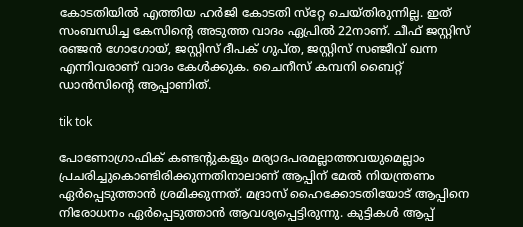കോടതിയില്‍ എത്തിയ ഹര്‍ജി കോടതി സ്‌റ്റേ ചെയ്തിരുന്നില്ല. ഇത് സംബന്ധിച്ച കേസിന്റെ അടുത്ത വാദം ഏപ്രില്‍ 22നാണ്. ചീഫ് ജസ്റ്റിസ് രഞ്ജന്‍ ഗോഗോയ്, ജസ്റ്റിസ് ദീപക് ഗുപ്ത, ജസ്റ്റിസ് സഞ്ജീവ് ഖന്ന എന്നിവരാണ് വാദം കേള്‍ക്കുക. ചൈനീസ് കമ്പനി ബൈറ്റ് ഡാന്‍സിന്റെ ആപ്പാണിത്.

tik tok

പോണോഗ്രാഫിക് കണ്ടന്റുകളും മര്യാദപരമല്ലാത്തവയുമെല്ലാം പ്രചരിച്ചുകൊണ്ടിരിക്കുന്നതിനാലാണ് ആപ്പിന് മേല്‍ നിയന്ത്രണം ഏര്‍പ്പെടുത്താന്‍ ശ്രമിക്കുന്നത്. മദ്രാസ് ഹൈക്കോടതിയോട് ആപ്പിനെ നിരോധനം ഏര്‍പ്പെടുത്താന്‍ ആവശ്യപ്പെട്ടിരുന്നു. കുട്ടികള്‍ ആപ്പ്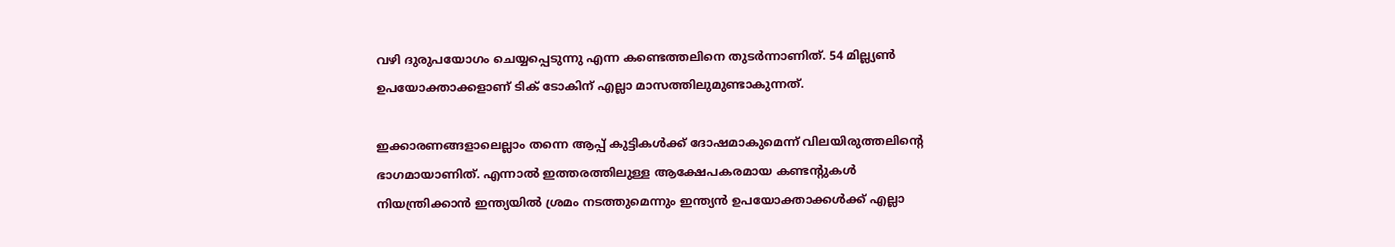വഴി ദുരുപയോഗം ചെയ്യപ്പെടുന്നു എന്ന കണ്ടെത്തലിനെ തുടര്‍ന്നാണിത്. 54 മില്ല്യണ്‍ ഉപയോക്താക്കളാണ് ടിക് ടോകിന് എല്ലാ മാസത്തിലുമുണ്ടാകുന്നത്.

ഇക്കാരണങ്ങളാലെല്ലാം തന്നെ ആപ്പ് കുട്ടികള്‍ക്ക് ദോഷമാകുമെന്ന് വിലയിരുത്തലിന്റെ ഭാഗമായാണിത്. എന്നാല്‍ ഇത്തരത്തിലുള്ള ആക്ഷേപകരമായ കണ്ടന്റുകള്‍ നിയന്ത്രിക്കാന്‍ ഇന്ത്യയില്‍ ശ്രമം നടത്തുമെന്നും ഇന്ത്യന്‍ ഉപയോക്താക്കള്‍ക്ക് എല്ലാ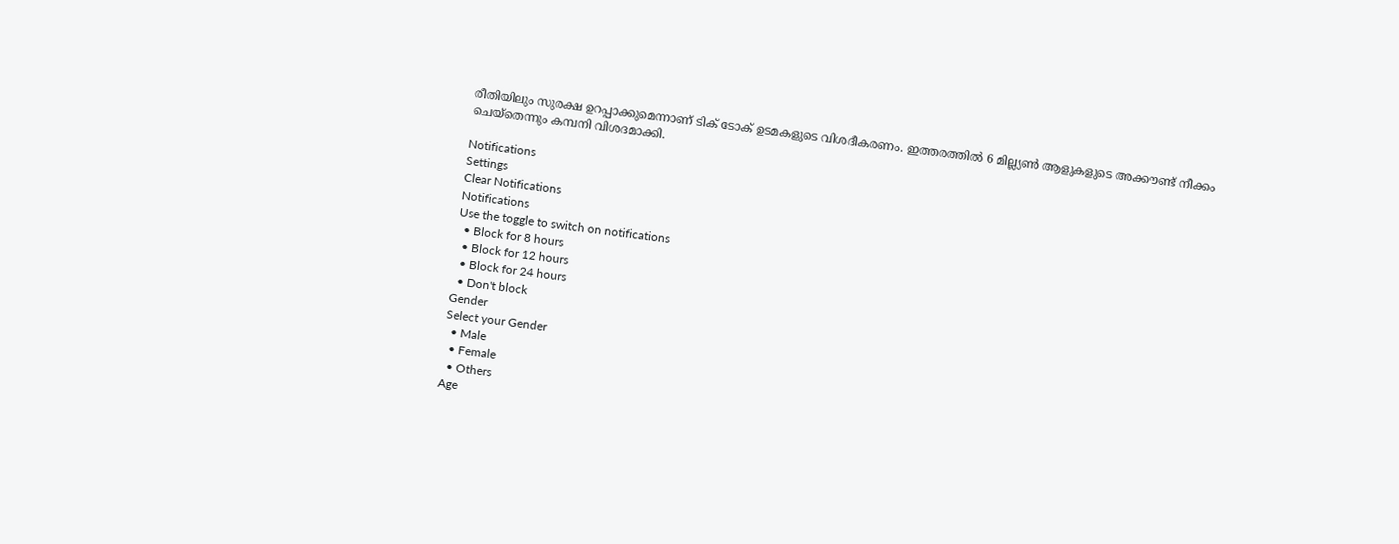രീതിയിലും സുരക്ഷ ഉറപ്പാക്കുമെന്നാണ് ടിക് ടോക് ഉടമകളുടെ വിശദീകരണം. ഇത്തരത്തില്‍ 6 മില്ല്യണ്‍ ആളുകളുടെ അക്കൗണ്ട് നീക്കം ചെയ്‌തെന്നും കമ്പനി വിശദമാക്കി.

Notifications
Settings
Clear Notifications
Notifications
Use the toggle to switch on notifications
  • Block for 8 hours
  • Block for 12 hours
  • Block for 24 hours
  • Don't block
Gender
Select your Gender
  • Male
  • Female
  • Others
Age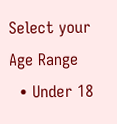Select your Age Range
  • Under 18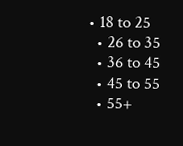• 18 to 25
  • 26 to 35
  • 36 to 45
  • 45 to 55
  • 55+